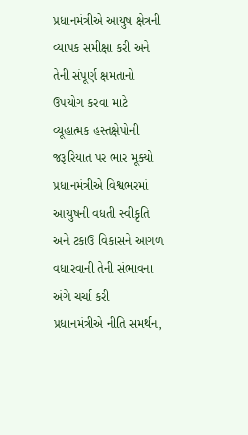પ્રધાનમંત્રીએ આયુષ ક્ષેત્રની વ્યાપક સમીક્ષા કરી અને તેની સંપૂર્ણ ક્ષમતાનો ઉપયોગ કરવા માટે વ્યૂહાત્મક હસ્તક્ષેપોની જરૂરિયાત પર ભાર મૂક્યો
પ્રધાનમંત્રીએ વિશ્વભરમાં આયુષની વધતી સ્વીકૃતિ અને ટકાઉ વિકાસને આગળ વધારવાની તેની સંભાવના અંગે ચર્ચા કરી
પ્રધાનમંત્રીએ નીતિ સમર્થન,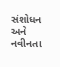સંશોધન અને નવીનતા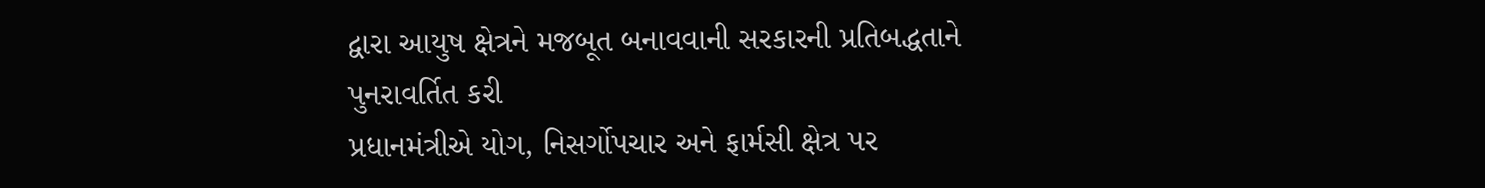દ્વારા આયુષ ક્ષેત્રને મજબૂત બનાવવાની સરકારની પ્રતિબદ્ધતાને પુનરાવર્તિત કરી
પ્રધાનમંત્રીએ યોગ, નિસર્ગોપચાર અને ફાર્મસી ક્ષેત્ર પર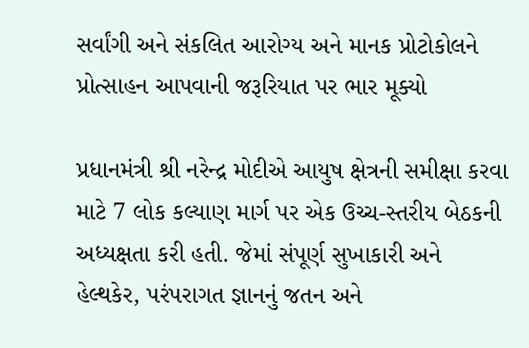સર્વાંગી અને સંકલિત આરોગ્ય અને માનક પ્રોટોકોલને પ્રોત્સાહન આપવાની જરૂરિયાત પર ભાર મૂક્યો

પ્રધાનમંત્રી શ્રી નરેન્દ્ર મોદીએ આયુષ ક્ષેત્રની સમીક્ષા કરવા માટે 7 લોક કલ્યાણ માર્ગ પર એક ઉચ્ચ-સ્તરીય બેઠકની અધ્યક્ષતા કરી હતી. જેમાં સંપૂર્ણ સુખાકારી અને હેલ્થકેર, પરંપરાગત જ્ઞાનનું જતન અને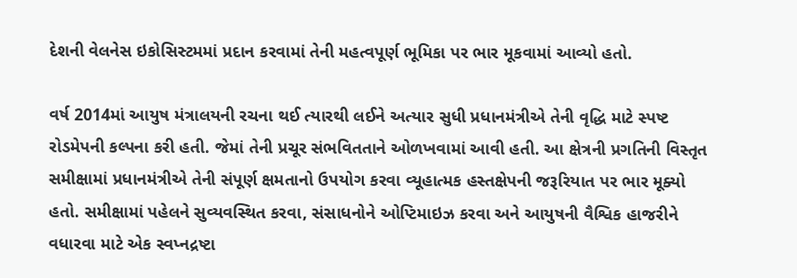દેશની વેલનેસ ઇકોસિસ્ટમમાં પ્રદાન કરવામાં તેની મહત્વપૂર્ણ ભૂમિકા પર ભાર મૂકવામાં આવ્યો હતો.

વર્ષ 2014માં આયુષ મંત્રાલયની રચના થઈ ત્યારથી લઈને અત્યાર સુધી પ્રધાનમંત્રીએ તેની વૃદ્ધિ માટે સ્પષ્ટ રોડમેપની કલ્પના કરી હતી. જેમાં તેની પ્રચૂર સંભવિતતાને ઓળખવામાં આવી હતી. આ ક્ષેત્રની પ્રગતિની વિસ્તૃત સમીક્ષામાં પ્રધાનમંત્રીએ તેની સંપૂર્ણ ક્ષમતાનો ઉપયોગ કરવા વ્યૂહાત્મક હસ્તક્ષેપની જરૂરિયાત પર ભાર મૂક્યો હતો. સમીક્ષામાં પહેલને સુવ્યવસ્થિત કરવા, સંસાધનોને ઓપ્ટિમાઇઝ કરવા અને આયુષની વૈશ્વિક હાજરીને વધારવા માટે એક સ્વપ્નદ્રષ્ટા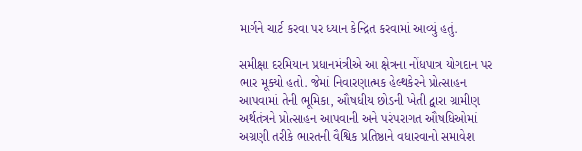માર્ગને ચાર્ટ કરવા પર ધ્યાન કેન્દ્રિત કરવામાં આવ્યું હતું.

સમીક્ષા દરમિયાન પ્રધાનમંત્રીએ આ ક્ષેત્રના નોંધપાત્ર યોગદાન પર ભાર મૂક્યો હતો. જેમાં નિવારણાત્મક હેલ્થકેરને પ્રોત્સાહન આપવામાં તેની ભૂમિકા, ઔષધીય છોડની ખેતી દ્વારા ગ્રામીણ અર્થતંત્રને પ્રોત્સાહન આપવાની અને પરંપરાગત ઔષધિઓમાં અગ્રણી તરીકે ભારતની વૈશ્વિક પ્રતિષ્ઠાને વધારવાનો સમાવેશ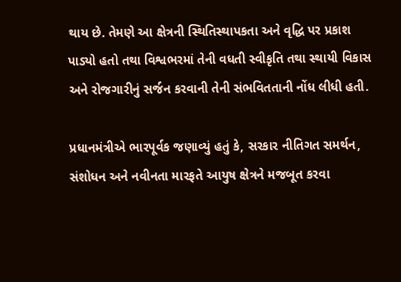થાય છે. તેમણે આ ક્ષેત્રની સ્થિતિસ્થાપકતા અને વૃદ્ધિ પર પ્રકાશ પાડ્યો હતો તથા વિશ્વભરમાં તેની વધતી સ્વીકૃતિ તથા સ્થાયી વિકાસ અને રોજગારીનું સર્જન કરવાની તેની સંભવિતતાની નોંધ લીધી હતી.

પ્રધાનમંત્રીએ ભારપૂર્વક જણાવ્યું હતું કે, સરકાર નીતિગત સમર્થન, સંશોધન અને નવીનતા મારફતે આયુષ ક્ષેત્રને મજબૂત કરવા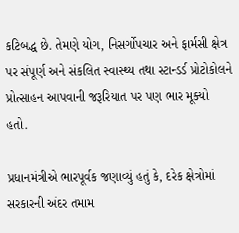કટિબદ્ધ છે. તેમણે યોગ, નિસર્ગોપચાર અને ફાર્મસી ક્ષેત્ર પર સંપૂર્ણ અને સંકલિત સ્વાસ્થ્ય તથા સ્ટાન્ડર્ડ પ્રોટોકોલને પ્રોત્સાહન આપવાની જરૂરિયાત પર પણ ભાર મૂક્યો હતો.

પ્રધાનમંત્રીએ ભારપૂર્વક જણાવ્યું હતું કે, દરેક ક્ષેત્રોમાં સરકારની અંદર તમામ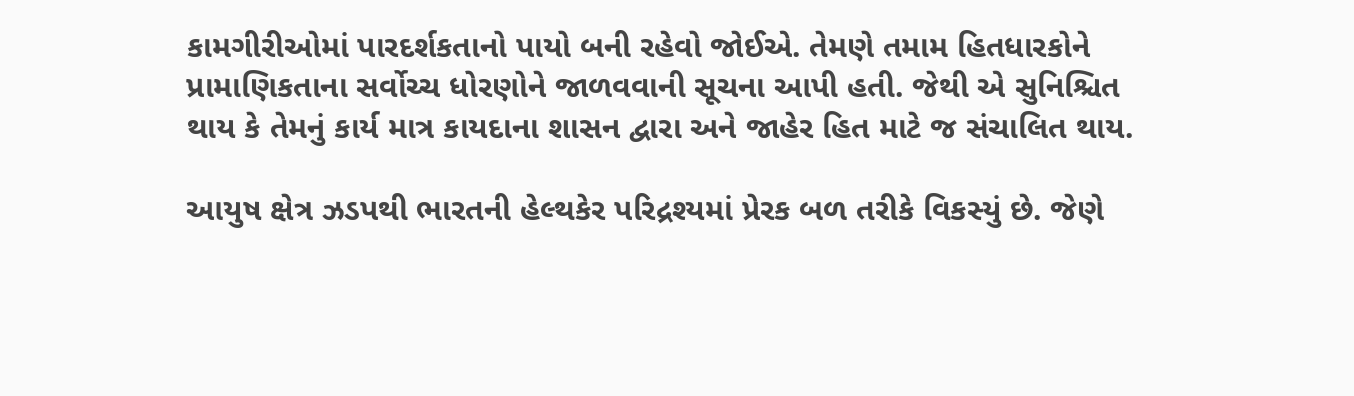કામગીરીઓમાં પારદર્શકતાનો પાયો બની રહેવો જોઈએ. તેમણે તમામ હિતધારકોને પ્રામાણિકતાના સર્વોચ્ચ ધોરણોને જાળવવાની સૂચના આપી હતી. જેથી એ સુનિશ્ચિત થાય કે તેમનું કાર્ય માત્ર કાયદાના શાસન દ્વારા અને જાહેર હિત માટે જ સંચાલિત થાય.

આયુષ ક્ષેત્ર ઝડપથી ભારતની હેલ્થકેર પરિદ્રશ્યમાં પ્રેરક બળ તરીકે વિકસ્યું છે. જેણે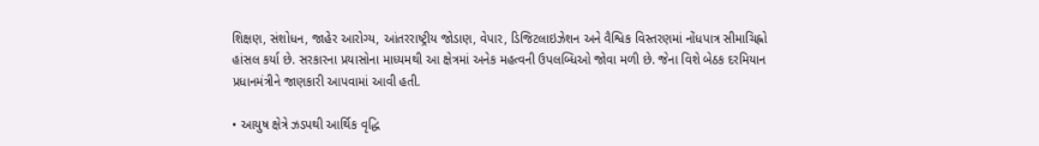શિક્ષણ, સંશોધન, જાહેર આરોગ્ય, આંતરરાષ્ટ્રીય જોડાણ, વેપાર, ડિજિટલાઇઝેશન અને વૈશ્વિક વિસ્તરણમાં નોંધપાત્ર સીમાચિહ્નો હાંસલ કર્યા છે. સરકારના પ્રયાસોના માધ્યમથી આ ક્ષેત્રમાં અનેક મહત્વની ઉપલબ્ધિઓ જોવા મળી છે. જેના વિશે બેઠક દરમિયાન પ્રધાનમંત્રીને જાણકારી આપવામાં આવી હતી.

• આયુષ ક્ષેત્રે ઝડપથી આર્થિક વૃદ્ધિ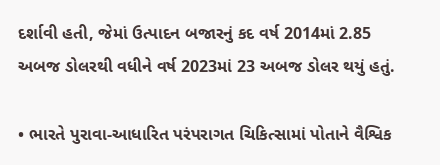દર્શાવી હતી, જેમાં ઉત્પાદન બજારનું કદ વર્ષ 2014માં 2.85 અબજ ડોલરથી વધીને વર્ષ 2023માં 23 અબજ ડોલર થયું હતું.

• ભારતે પુરાવા-આધારિત પરંપરાગત ચિકિત્સામાં પોતાને વૈશ્વિક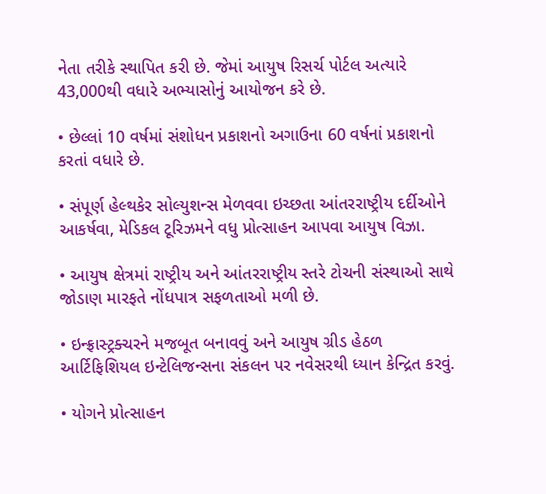નેતા તરીકે સ્થાપિત કરી છે. જેમાં આયુષ રિસર્ચ પોર્ટલ અત્યારે 43,000થી વધારે અભ્યાસોનું આયોજન કરે છે.

• છેલ્લાં 10 વર્ષમાં સંશોધન પ્રકાશનો અગાઉના 60 વર્ષનાં પ્રકાશનો કરતાં વધારે છે.

• સંપૂર્ણ હેલ્થકેર સોલ્યુશન્સ મેળવવા ઇચ્છતા આંતરરાષ્ટ્રીય દર્દીઓને આકર્ષવા, મેડિકલ ટૂરિઝમને વધુ પ્રોત્સાહન આપવા આયુષ વિઝા.

• આયુષ ક્ષેત્રમાં રાષ્ટ્રીય અને આંતરરાષ્ટ્રીય સ્તરે ટોચની સંસ્થાઓ સાથે જોડાણ મારફતે નોંધપાત્ર સફળતાઓ મળી છે.

• ઇન્ફ્રાસ્ટ્રક્ચરને મજબૂત બનાવવું અને આયુષ ગ્રીડ હેઠળ આર્ટિફિશિયલ ઇન્ટેલિજન્સના સંકલન પર નવેસરથી ધ્યાન કેન્દ્રિત કરવું.

• યોગને પ્રોત્સાહન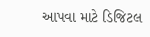આપવા માટે ડિજિટલ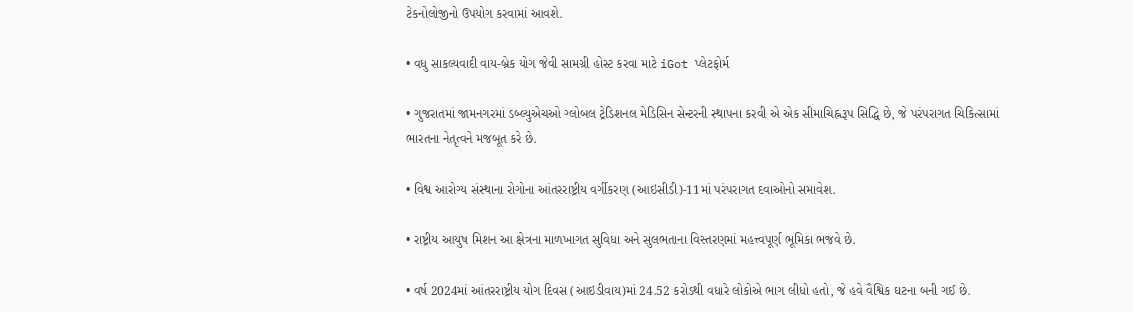ટેકનોલોજીનો ઉપયોગ કરવામાં આવશે.

• વધુ સાકલ્યવાદી વાય-બ્રેક યોગ જેવી સામગ્રી હોસ્ટ કરવા માટે iGot પ્લેટફોર્મ

• ગુજરાતમાં જામનગરમાં ડબ્લ્યુએચઓ ગ્લોબલ ટ્રેડિશનલ મેડિસિન સેન્ટરની સ્થાપના કરવી એ એક સીમાચિહ્નરૂપ સિદ્ધિ છે, જે પરંપરાગત ચિકિત્સામાં ભારતના નેતૃત્વને મજબૂત કરે છે.

• વિશ્વ આરોગ્ય સંસ્થાના રોગોના આંતરરાષ્ટ્રીય વર્ગીકરણ (આઇસીડી)-11માં પરંપરાગત દવાઓનો સમાવેશ.

• રાષ્ટ્રીય આયુષ મિશન આ ક્ષેત્રના માળખાગત સુવિધા અને સુલભતાના વિસ્તરણમાં મહત્ત્વપૂર્ણ ભૂમિકા ભજવે છે.

• વર્ષ 2024માં આંતરરાષ્ટ્રીય યોગ દિવસ (આઇડીવાય)માં 24.52 કરોડથી વધારે લોકોએ ભાગ લીધો હતો, જે હવે વૈશ્વિક ઘટના બની ગઈ છે.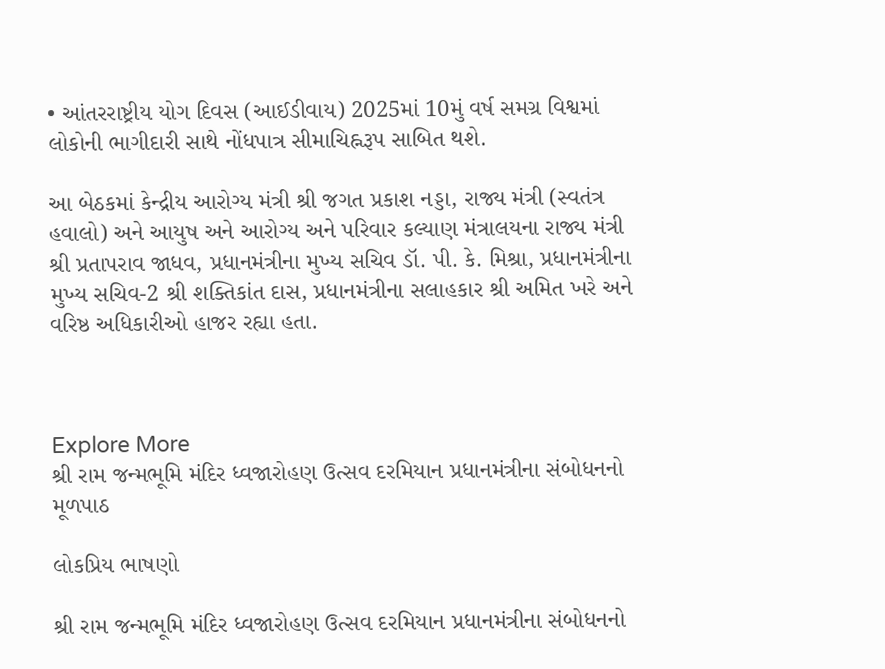• આંતરરાષ્ટ્રીય યોગ દિવસ (આઈડીવાય) 2025માં 10મું વર્ષ સમગ્ર વિશ્વમાં લોકોની ભાગીદારી સાથે નોંધપાત્ર સીમાચિહ્નરૂપ સાબિત થશે.

આ બેઠકમાં કેન્દ્રીય આરોગ્ય મંત્રી શ્રી જગત પ્રકાશ નડ્ડા, રાજ્ય મંત્રી (સ્વતંત્ર હવાલો) અને આયુષ અને આરોગ્ય અને પરિવાર કલ્યાણ મંત્રાલયના રાજ્ય મંત્રી શ્રી પ્રતાપરાવ જાધવ, પ્રધાનમંત્રીના મુખ્ય સચિવ ડૉ. પી. કે. મિશ્રા, પ્રધાનમંત્રીના મુખ્ય સચિવ-2 શ્રી શક્તિકાંત દાસ, પ્રધાનમંત્રીના સલાહકાર શ્રી અમિત ખરે અને વરિષ્ઠ અધિકારીઓ હાજર રહ્યા હતા.



Explore More
શ્રી રામ જન્મભૂમિ મંદિર ધ્વજારોહણ ઉત્સવ દરમિયાન પ્રધાનમંત્રીના સંબોધનનો મૂળપાઠ

લોકપ્રિય ભાષણો

શ્રી રામ જન્મભૂમિ મંદિર ધ્વજારોહણ ઉત્સવ દરમિયાન પ્રધાનમંત્રીના સંબોધનનો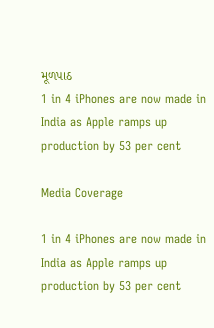મૂળપાઠ
1 in 4 iPhones are now made in India as Apple ramps up production by 53 per cent

Media Coverage

1 in 4 iPhones are now made in India as Apple ramps up production by 53 per cent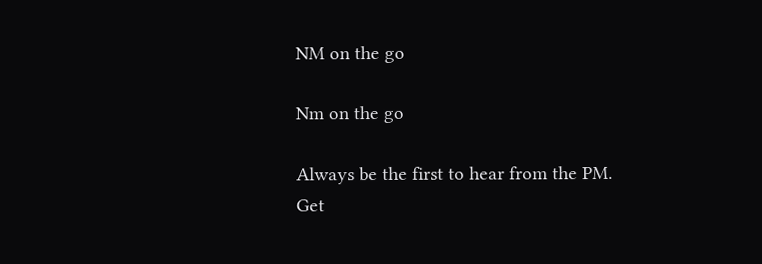NM on the go

Nm on the go

Always be the first to hear from the PM. Get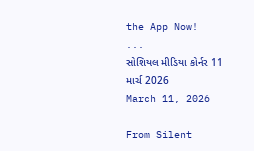the App Now!
...
સોશિયલ મીડિયા કોર્નર 11 માર્ચ 2026
March 11, 2026

From Silent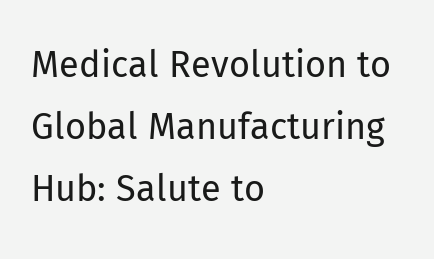Medical Revolution to Global Manufacturing Hub: Salute to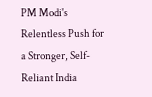PM Modi's Relentless Push for a Stronger, Self-Reliant India